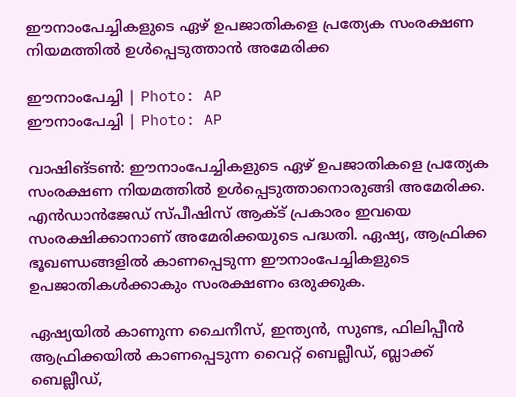ഈനാംപേച്ചികളുടെ ഏഴ് ഉപജാതികളെ പ്രത്യേക സംരക്ഷണ നിയമത്തില്‍ ഉള്‍പ്പെടുത്താന്‍ അമേരിക്ക

ഈനാംപേച്ചി | Photo: AP
ഈനാംപേച്ചി | Photo: AP

വാഷിങ്ടണ്‍: ഈനാംപേച്ചികളുടെ ഏഴ് ഉപജാതികളെ പ്രത്യേക സംരക്ഷണ നിയമത്തില്‍ ഉള്‍പ്പെടുത്താനൊരുങ്ങി അമേരിക്ക. എന്‍ഡാന്‍ജേഡ് സ്പീഷിസ് ആക്ട് പ്രകാരം ഇവയെ സംരക്ഷിക്കാനാണ് അമേരിക്കയുടെ പദ്ധതി. ഏഷ്യ, ആഫ്രിക്ക ഭൂഖണ്ഡങ്ങളില്‍ കാണപ്പെടുന്ന ഈനാംപേച്ചികളുടെ ഉപജാതികള്‍ക്കാകും സംരക്ഷണം ഒരുക്കുക.

ഏഷ്യയില്‍ കാണുന്ന ചൈനീസ്, ഇന്ത്യന്‍, സുണ്ട, ഫിലിപ്പീന്‍ ആഫ്രിക്കയില്‍ കാണപ്പെടുന്ന വൈറ്റ് ബെല്ലീഡ്, ബ്ലാക്ക് ബെല്ലീഡ്,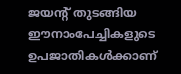ജയന്റ് തുടങ്ങിയ ഈനാംപേച്ചികളുടെ ഉപജാതികള്‍ക്കാണ്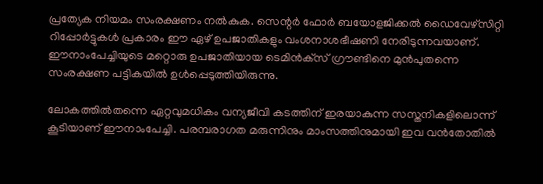പ്രത്യേക നിയമം സംരക്ഷണം നല്‍കുക. സെന്റര്‍ ഫോര്‍ ബയോളജിക്കല്‍ ഡൈവേഴ്‌സിറ്റി റിപ്പോര്‍ട്ടുകള്‍ പ്രകാരം ഈ ഏഴ് ഉപജാതികളും വംശനാശഭീഷണി നേരിടുന്നവയാണ്. ഈനാംപേച്ചിയുടെ മറ്റൊരു ഉപജാതിയായ ടെമിന്‍ക്‌സ് ഗ്രൗണ്ടിനെ മുന്‍പുതന്നെ സംരക്ഷണ പട്ടികയില്‍ ഉള്‍പ്പെടുത്തിയിരുന്നു.

ലോകത്തില്‍തന്നെ ഏറ്റവുമധികം വന്യജീവി കടത്തിന് ഇരയാകുന്ന സസ്തനികളിലൊന്ന് കൂടിയാണ് ഈനാംപേച്ചി. പരമ്പരാഗത മരുന്നിനും മാംസത്തിനുമായി ഇവ വന്‍തോതില്‍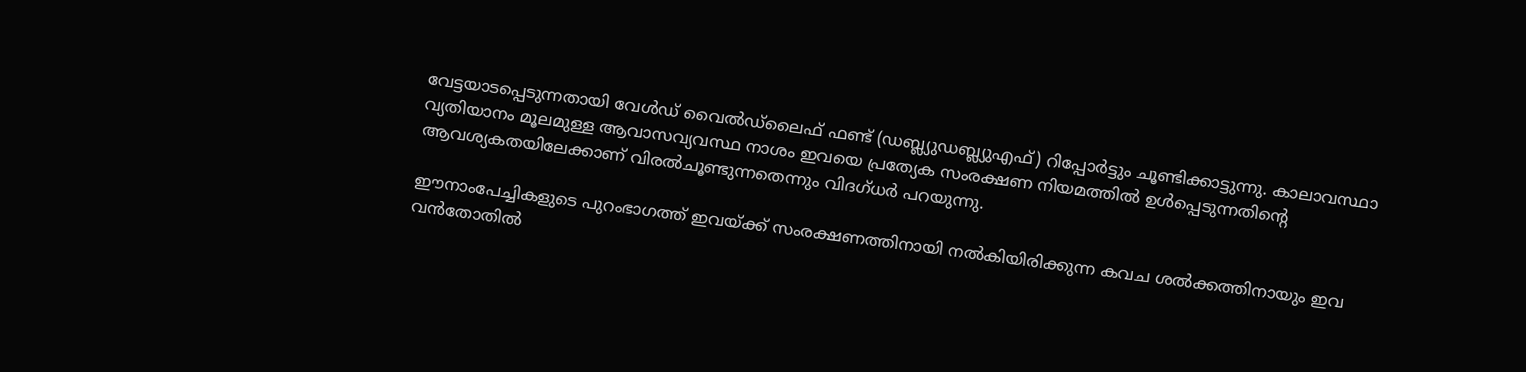വേട്ടയാടപ്പെടുന്നതായി വേള്‍ഡ് വൈല്‍ഡ്‌ലൈഫ് ഫണ്ട് (ഡബ്ല്യുഡബ്ല്യുഎഫ്) റിപ്പോര്‍ട്ടും ചൂണ്ടിക്കാട്ടുന്നു. കാലാവസ്ഥാ വ്യതിയാനം മൂലമുള്ള ആവാസവ്യവസ്ഥ നാശം ഇവയെ പ്രത്യേക സംരക്ഷണ നിയമത്തില്‍ ഉള്‍പ്പെടുന്നതിന്റെ ആവശ്യകതയിലേക്കാണ് വിരല്‍ചൂണ്ടുന്നതെന്നും വിദഗ്ധര്‍ പറയുന്നു.

ഈനാംപേച്ചികളുടെ പുറംഭാഗത്ത് ഇവയ്ക്ക് സംരക്ഷണത്തിനായി നല്‍കിയിരിക്കുന്ന കവച ശല്‍ക്കത്തിനായും ഇവ വന്‍തോതില്‍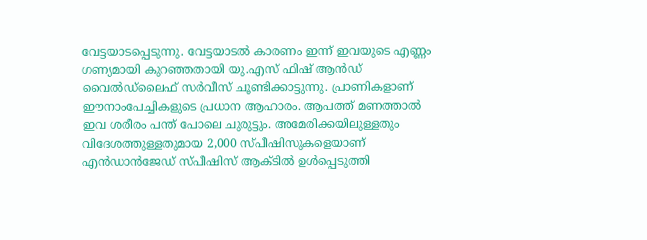വേട്ടയാടപ്പെടുന്നു. വേട്ടയാടല്‍ കാരണം ഇന്ന് ഇവയുടെ എണ്ണം ഗണ്യമായി കുറഞ്ഞതായി യു.എസ് ഫിഷ് ആന്‍ഡ് വൈല്‍ഡ്‌ലൈഫ് സര്‍വീസ് ചൂണ്ടിക്കാട്ടുന്നു. പ്രാണികളാണ് ഈനാംപേച്ചികളുടെ പ്രധാന ആഹാരം. ആപത്ത് മണത്താല്‍ ഇവ ശരീരം പന്ത് പോലെ ചുരുട്ടും. അമേരിക്കയിലുള്ളതും വിദേശത്തുള്ളതുമായ 2,000 സ്പീഷിസുകളെയാണ് എന്‍ഡാന്‍ജേഡ് സ്പീഷിസ് ആക്ടില്‍ ഉള്‍പ്പെടുത്തി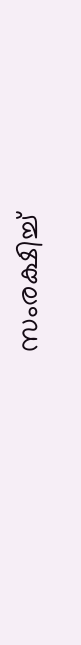സംരക്ഷിച്ച്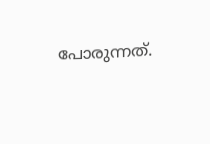പോരുന്നത്.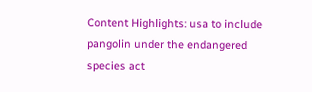Content Highlights: usa to include pangolin under the endangered species act